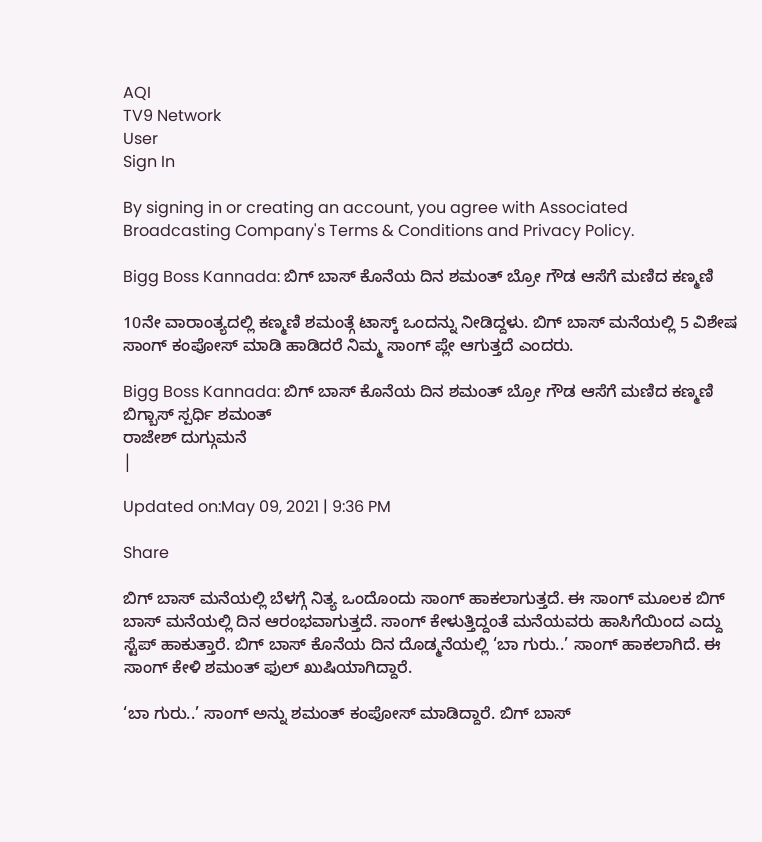AQI
TV9 Network
User
Sign In

By signing in or creating an account, you agree with Associated Broadcasting Company's Terms & Conditions and Privacy Policy.

Bigg Boss Kannada: ಬಿಗ್ ಬಾಸ್ ಕೊನೆಯ ದಿನ ಶಮಂತ್ ಬ್ರೋ ಗೌಡ ಆಸೆಗೆ ಮಣಿದ ಕಣ್ಮಣಿ

10ನೇ ವಾರಾಂತ್ಯದಲ್ಲಿ ಕಣ್ಮಣಿ ಶಮಂತ್ಗೆ ಟಾಸ್ಕ್ ಒಂದನ್ನು ನೀಡಿದ್ದಳು. ಬಿಗ್ ಬಾಸ್ ಮನೆಯಲ್ಲಿ 5 ವಿಶೇಷ ಸಾಂಗ್ ಕಂಪೋಸ್ ಮಾಡಿ ಹಾಡಿದರೆ ನಿಮ್ಮ ಸಾಂಗ್ ಪ್ಲೇ ಆಗುತ್ತದೆ ಎಂದರು.

Bigg Boss Kannada: ಬಿಗ್ ಬಾಸ್ ಕೊನೆಯ ದಿನ ಶಮಂತ್ ಬ್ರೋ ಗೌಡ ಆಸೆಗೆ ಮಣಿದ ಕಣ್ಮಣಿ
ಬಿಗ್ಬಾಸ್ ಸ್ಪರ್ಧಿ ಶಮಂತ್
ರಾಜೇಶ್ ದುಗ್ಗುಮನೆ
|

Updated on:May 09, 2021 | 9:36 PM

Share

ಬಿಗ್ ಬಾಸ್ ಮನೆಯಲ್ಲಿ ಬೆಳಗ್ಗೆ ನಿತ್ಯ ಒಂದೊಂದು ಸಾಂಗ್ ಹಾಕಲಾಗುತ್ತದೆ. ಈ ಸಾಂಗ್ ಮೂಲಕ ಬಿಗ್ ಬಾಸ್ ಮನೆಯಲ್ಲಿ ದಿನ ಆರಂಭವಾಗುತ್ತದೆ. ಸಾಂಗ್ ಕೇಳುತ್ತಿದ್ದಂತೆ ಮನೆಯವರು ಹಾಸಿಗೆಯಿಂದ ಎದ್ದು ಸ್ಟೆಪ್ ಹಾಕುತ್ತಾರೆ. ಬಿಗ್ ಬಾಸ್ ಕೊನೆಯ ದಿನ ದೊಡ್ಮನೆಯಲ್ಲಿ ‘ಬಾ ಗುರು..’ ಸಾಂಗ್ ಹಾಕಲಾಗಿದೆ. ಈ ಸಾಂಗ್ ಕೇಳಿ ಶಮಂತ್ ಫುಲ್ ಖುಷಿಯಾಗಿದ್ದಾರೆ.

‘ಬಾ ಗುರು..’ ಸಾಂಗ್ ಅನ್ನು ಶಮಂತ್ ಕಂಪೋಸ್ ಮಾಡಿದ್ದಾರೆ. ಬಿಗ್ ಬಾಸ್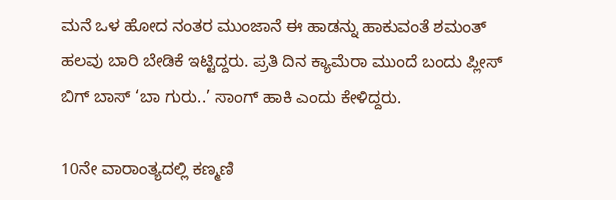ಮನೆ ಒಳ ಹೋದ ನಂತರ ಮುಂಜಾನೆ ಈ ಹಾಡನ್ನು ಹಾಕುವಂತೆ ಶಮಂತ್ ಹಲವು ಬಾರಿ ಬೇಡಿಕೆ ಇಟ್ಟಿದ್ದರು. ಪ್ರತಿ ದಿನ ಕ್ಯಾಮೆರಾ ಮುಂದೆ ಬಂದು ಪ್ಲೀಸ್ ಬಿಗ್ ಬಾಸ್ ‘ಬಾ ಗುರು..’ ಸಾಂಗ್ ಹಾಕಿ ಎಂದು ಕೇಳಿದ್ದರು.

10ನೇ ವಾರಾಂತ್ಯದಲ್ಲಿ ಕಣ್ಮಣಿ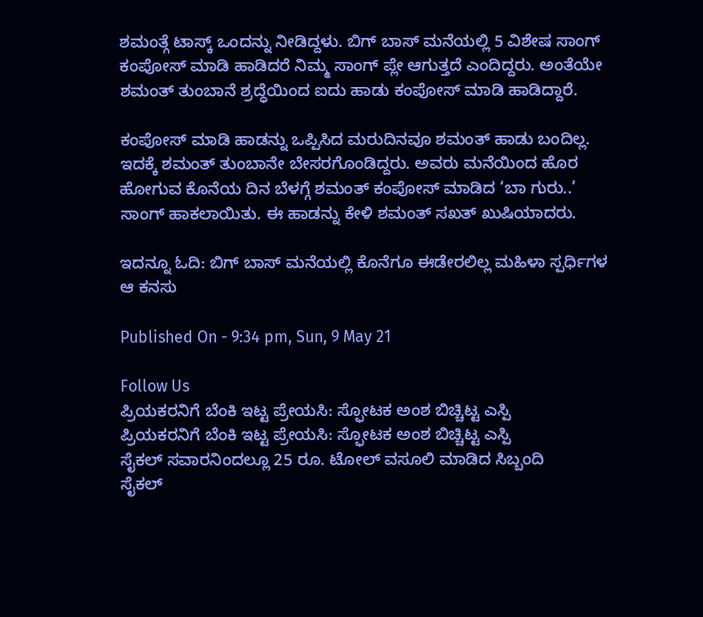ಶಮಂತ್ಗೆ ಟಾಸ್ಕ್ ಒಂದನ್ನು ನೀಡಿದ್ದಳು. ಬಿಗ್ ಬಾಸ್ ಮನೆಯಲ್ಲಿ 5 ವಿಶೇಷ ಸಾಂಗ್ ಕಂಪೋಸ್ ಮಾಡಿ ಹಾಡಿದರೆ ನಿಮ್ಮ ಸಾಂಗ್ ಪ್ಲೇ ಆಗುತ್ತದೆ ಎಂದಿದ್ದರು. ಅಂತೆಯೇ ಶಮಂತ್ ತುಂಬಾನೆ ಶ್ರದ್ಧೆಯಿಂದ ಐದು ಹಾಡು ಕಂಪೋಸ್ ಮಾಡಿ ಹಾಡಿದ್ದಾರೆ.

ಕಂಪೋಸ್ ಮಾಡಿ ಹಾಡನ್ನು ಒಪ್ಪಿಸಿದ ಮರುದಿನವೂ ಶಮಂತ್ ಹಾಡು ಬಂದಿಲ್ಲ. ಇದಕ್ಕೆ ಶಮಂತ್ ತುಂಬಾನೇ ಬೇಸರಗೊಂಡಿದ್ದರು. ಅವರು ಮನೆಯಿಂದ ಹೊರ ಹೋಗುವ ಕೊನೆಯ ದಿನ ಬೆಳಗ್ಗೆ ಶಮಂತ್ ಕಂಪೋಸ್ ಮಾಡಿದ ‘ಬಾ ಗುರು..’ ಸಾಂಗ್ ಹಾಕಲಾಯಿತು. ಈ ಹಾಡನ್ನು ಕೇಳಿ ಶಮಂತ್ ಸಖತ್ ಖುಷಿಯಾದರು.

ಇದನ್ನೂ ಓದಿ: ಬಿಗ್ ಬಾಸ್ ಮನೆಯಲ್ಲಿ ಕೊನೆಗೂ ಈಡೇರಲಿಲ್ಲ ಮಹಿಳಾ ಸ್ಪರ್ಧಿಗಳ ಆ ಕನಸು

Published On - 9:34 pm, Sun, 9 May 21

Follow Us
ಪ್ರಿಯಕರನಿಗೆ ಬೆಂಕಿ ಇಟ್ಟ ಪ್ರೇಯಸಿ: ಸ್ಫೋಟಕ ಅಂಶ ಬಿಚ್ಚಿಟ್ಟ ಎಸ್ಪಿ
ಪ್ರಿಯಕರನಿಗೆ ಬೆಂಕಿ ಇಟ್ಟ ಪ್ರೇಯಸಿ: ಸ್ಫೋಟಕ ಅಂಶ ಬಿಚ್ಚಿಟ್ಟ ಎಸ್ಪಿ
ಸೈಕಲ್ ಸವಾರನಿಂದಲ್ಲೂ 25 ರೂ. ಟೋಲ್ ವಸೂಲಿ ಮಾಡಿದ ಸಿಬ್ಬಂದಿ
ಸೈಕಲ್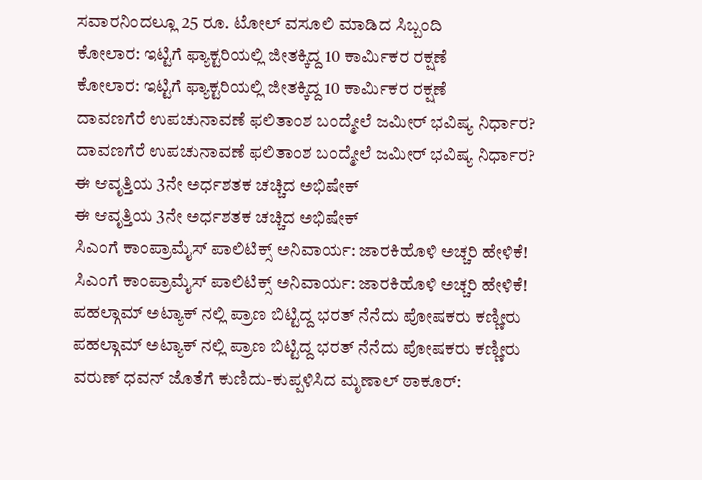ಸವಾರನಿಂದಲ್ಲೂ 25 ರೂ. ಟೋಲ್ ವಸೂಲಿ ಮಾಡಿದ ಸಿಬ್ಬಂದಿ
ಕೋಲಾರ: ಇಟ್ಟಿಗೆ ಫ್ಯಾಕ್ಟರಿಯಲ್ಲಿ ಜೀತಕ್ಕಿದ್ದ 10 ಕಾರ್ಮಿಕರ ರಕ್ಷಣೆ
ಕೋಲಾರ: ಇಟ್ಟಿಗೆ ಫ್ಯಾಕ್ಟರಿಯಲ್ಲಿ ಜೀತಕ್ಕಿದ್ದ 10 ಕಾರ್ಮಿಕರ ರಕ್ಷಣೆ
ದಾವಣಗೆರೆ ಉಪಚುನಾವಣೆ ಫಲಿತಾಂಶ ಬಂದ್ಮೇಲೆ ಜಮೀರ್ ಭವಿಷ್ಯ ನಿರ್ಧಾರ?
ದಾವಣಗೆರೆ ಉಪಚುನಾವಣೆ ಫಲಿತಾಂಶ ಬಂದ್ಮೇಲೆ ಜಮೀರ್ ಭವಿಷ್ಯ ನಿರ್ಧಾರ?
ಈ ಆವೃತ್ತಿಯ 3ನೇ ಅರ್ಧಶತಕ ಚಚ್ಚಿದ ಅಭಿಷೇಕ್
ಈ ಆವೃತ್ತಿಯ 3ನೇ ಅರ್ಧಶತಕ ಚಚ್ಚಿದ ಅಭಿಷೇಕ್
ಸಿಎಂಗೆ ಕಾಂಪ್ರಾಮೈಸ್ ಪಾಲಿಟಿಕ್ಸ್ ಅನಿವಾರ್ಯ: ಜಾರಕಿಹೊಳಿ ಅಚ್ಚರಿ ಹೇಳಿಕೆ!
ಸಿಎಂಗೆ ಕಾಂಪ್ರಾಮೈಸ್ ಪಾಲಿಟಿಕ್ಸ್ ಅನಿವಾರ್ಯ: ಜಾರಕಿಹೊಳಿ ಅಚ್ಚರಿ ಹೇಳಿಕೆ!
ಪಹಲ್ಗಾಮ್ ಅಟ್ಯಾಕ್ ನಲ್ಲಿ ಪ್ರಾಣ ಬಿಟ್ಟಿದ್ದ ಭರತ್ ನೆನೆದು ಪೋಷಕರು ಕಣ್ಣೀರು
ಪಹಲ್ಗಾಮ್ ಅಟ್ಯಾಕ್ ನಲ್ಲಿ ಪ್ರಾಣ ಬಿಟ್ಟಿದ್ದ ಭರತ್ ನೆನೆದು ಪೋಷಕರು ಕಣ್ಣೀರು
ವರುಣ್ ಧವನ್ ಜೊತೆಗೆ ಕುಣಿದು-ಕುಪ್ಪಳಿಸಿದ ಮೃಣಾಲ್ ಠಾಕೂರ್: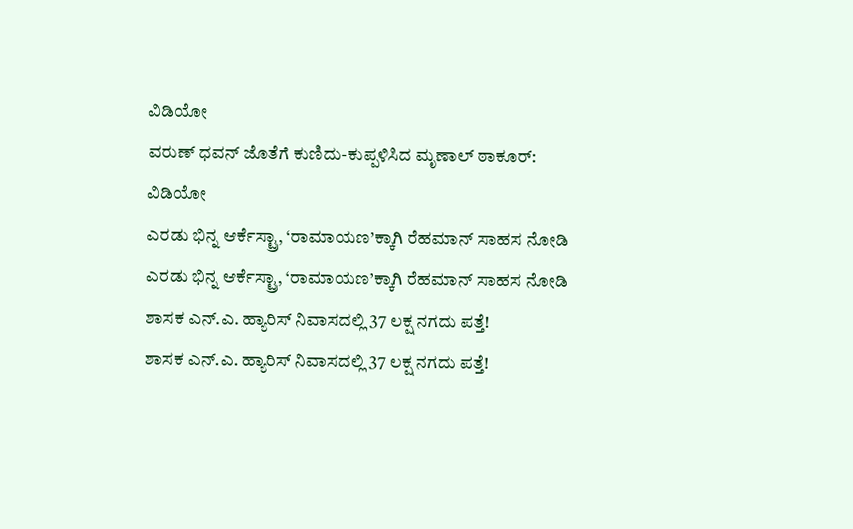ವಿಡಿಯೋ
ವರುಣ್ ಧವನ್ ಜೊತೆಗೆ ಕುಣಿದು-ಕುಪ್ಪಳಿಸಿದ ಮೃಣಾಲ್ ಠಾಕೂರ್: ವಿಡಿಯೋ
ಎರಡು ಭಿನ್ನ ಆರ್ಕೆಸ್ಟ್ರಾ, ‘ರಾಮಾಯಣ’ಕ್ಕಾಗಿ ರೆಹಮಾನ್ ಸಾಹಸ ನೋಡಿ
ಎರಡು ಭಿನ್ನ ಆರ್ಕೆಸ್ಟ್ರಾ, ‘ರಾಮಾಯಣ’ಕ್ಕಾಗಿ ರೆಹಮಾನ್ ಸಾಹಸ ನೋಡಿ
ಶಾಸಕ ಎನ್.ಎ. ಹ್ಯಾರಿಸ್ ನಿವಾಸದಲ್ಲಿ 37 ಲಕ್ಷ ನಗದು ಪತ್ತೆ!
ಶಾಸಕ ಎನ್.ಎ. ಹ್ಯಾರಿಸ್ ನಿವಾಸದಲ್ಲಿ 37 ಲಕ್ಷ ನಗದು ಪತ್ತೆ!